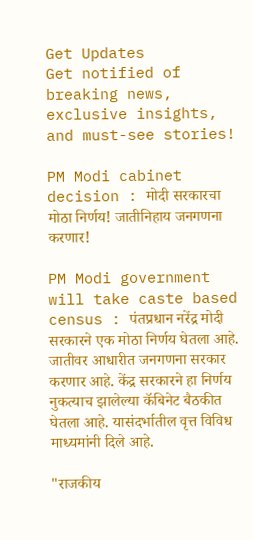Get Updates
Get notified of breaking news, exclusive insights, and must-see stories!

PM Modi cabinet decision : मोदी सरकारचा मोठा निर्णय! जातीनिहाय जनगणना करणार!

PM Modi government will take caste based census : पंतप्रधान नरेंद्र मोदी सरकारने एक मोठा निर्णय घेतला आहे. जातीवर आधारीत जनगणना सरकार करणार आहे. केंद्र सरकारने हा निर्णय नुकत्याच झालेल्या कॅबिनेट बैठकीत घेतला आहे. यासंदर्भातील वृत्त विविध माध्यमांनी दिले आहे.

"राजकीय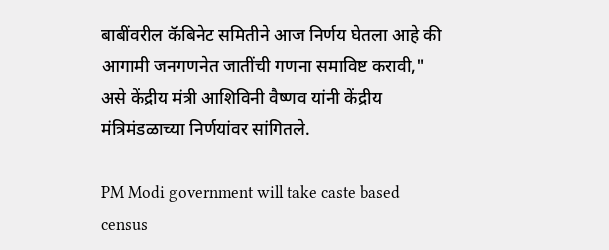बाबींवरील कॅबिनेट समितीने आज निर्णय घेतला आहे की आगामी जनगणनेत जातींची गणना समाविष्ट करावी," असे केंद्रीय मंत्री आशिविनी वैष्णव यांनी केंद्रीय मंत्रिमंडळाच्या निर्णयांवर सांगितले.

PM Modi government will take caste based census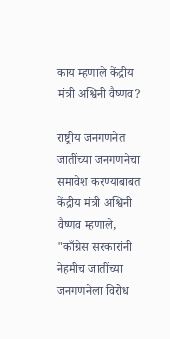काय म्हणाले केंद्रीय मंत्री अश्विनी वैष्णव?

राष्ट्रीय जनगणनेत जातींच्या जनगणनेचा समावेश करण्याबाबत केंद्रीय मंत्री अश्विनी वैष्णव म्हणाले, "काँग्रेस सरकारांनी नेहमीच जातींच्या जनगणनेला विरोध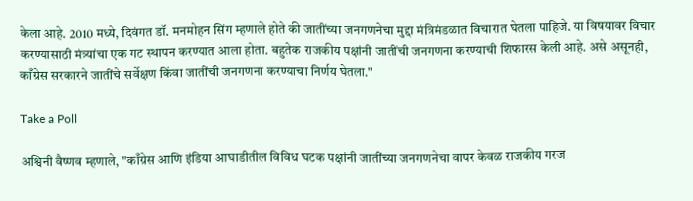केला आहे. 2010 मध्ये, दिवंगत डॉ. मनमोहन सिंग म्हणाले होते की जातींच्या जनगणनेचा मुद्दा मंत्रिमंडळात विचारात घेतला पाहिजे. या विषयावर विचार करण्यासाठी मंत्र्यांचा एक गट स्थापन करण्यात आला होता. बहुतेक राजकीय पक्षांनी जातींची जनगणना करण्याची शिफारस केली आहे. असे असूनही, काँग्रेस सरकारने जातींचे सर्वेक्षण किंवा जातींची जनगणना करण्याचा निर्णय घेतला."

Take a Poll

अश्विनी वैष्णव म्हणाले, "काँग्रेस आणि इंडिया आघाडीतील विविध घटक पक्षांनी जातींच्या जनगणनेचा वापर केवळ राजकीय गरज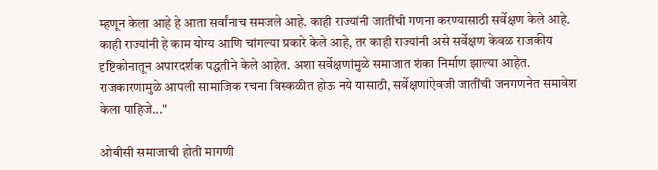म्हणून केला आहे हे आता सर्वांनाच समजले आहे. काही राज्यांनी जातींची गणना करण्यासाठी सर्वेक्षण केले आहे. काही राज्यांनी हे काम योग्य आणि चांगल्या प्रकारे केले आहे, तर काही राज्यांनी असे सर्वेक्षण केवळ राजकीय दृष्टिकोनातून अपारदर्शक पद्धतीने केले आहेत. अशा सर्वेक्षणांमुळे समाजात शंका निर्माण झाल्या आहेत. राजकारणामुळे आपली सामाजिक रचना विस्कळीत होऊ नये यासाठी, सर्वेक्षणांऐवजी जातींची जनगणनेत समावेश केला पाहिजे..."

ओबीसी समाजाची होती मागणी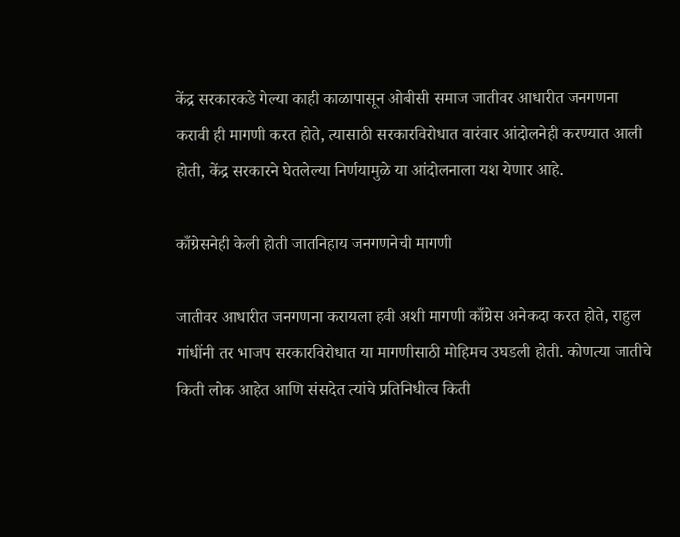केंद्र सरकारकडे गेल्या काही काळापासून ओबीसी समाज जातीवर आधारीत जनगणना करावी ही मागणी करत होते, त्यासाठी सरकारविरोधात वारंवार आंदोलनेही करण्यात आली होती, केंद्र सरकारने घेतलेल्या निर्णयामुळे या आंदोलनाला यश येणार आहे.

काँग्रेसनेही केली होती जातनिहाय जनगणनेची मागणी

जातीवर आधारीत जनगणना करायला हवी अशी मागणी काँग्रेस अनेकदा करत होते, राहुल गांधींनी तर भाजप सरकारविरोधात या मागणीसाठी मोहिमच उघडली होती. कोणत्या जातीचे किती लोक आहेत आणि संसदेत त्यांचे प्रतिनिधीत्व किती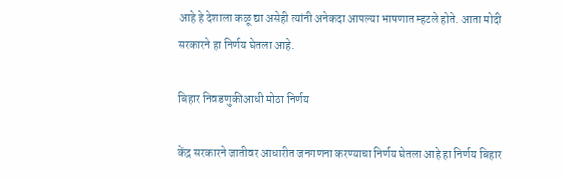आहे हे देशाला कळू द्या असेही त्यांनी अनेकदा आपल्या भाषणात म्हटले होते. आता मोदी सरकारने हा निर्णय घेतला आहे.

बिहार निवडणुकीआधी मोठा निर्णय

केंद्र सरकारने जातीवर आधारीत जनगणना करण्याचा निर्णय घेतला आहे हा निर्णय बिहार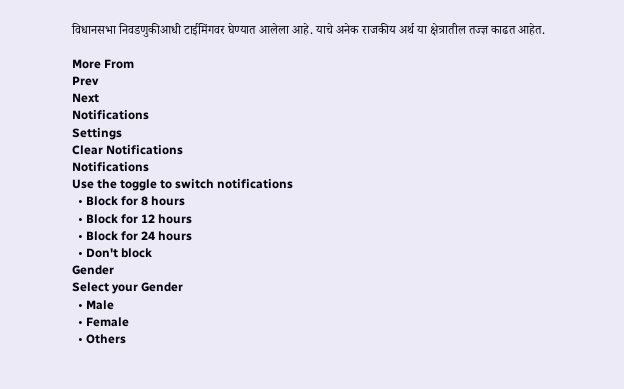विधानसभा निवडणुकीआधी टाईमिंगवर घेण्यात आलेला आहे. याचे अनेक राजकीय अर्थ या क्षेत्रातील तज्ज्ञ काढत आहेत.

More From
Prev
Next
Notifications
Settings
Clear Notifications
Notifications
Use the toggle to switch notifications
  • Block for 8 hours
  • Block for 12 hours
  • Block for 24 hours
  • Don't block
Gender
Select your Gender
  • Male
  • Female
  • Others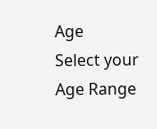Age
Select your Age Range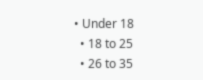• Under 18
  • 18 to 25
  • 26 to 35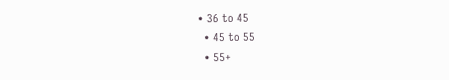• 36 to 45
  • 45 to 55
  • 55+